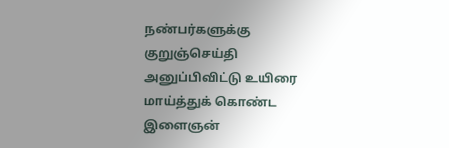நண்பர்களுக்கு குறுஞ்செய்தி அனுப்பிவிட்டு உயிரை மாய்த்துக் கொண்ட இளைஞன்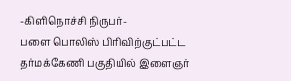-கிளிநொச்சி நிருபர்-
பளை பொலிஸ் பிரிவிற்குட்பட்ட தர்மக்கேணி பகுதியில் இளைஞர்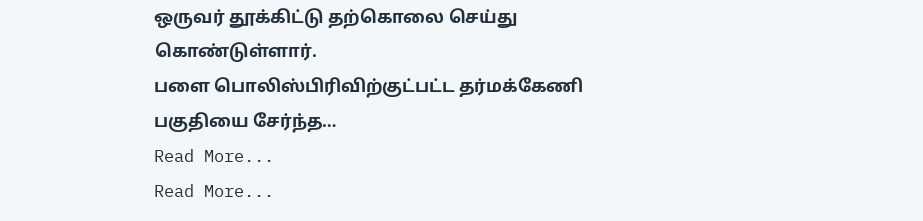ஒருவர் தூக்கிட்டு தற்கொலை செய்து கொண்டுள்ளார்.
பளை பொலிஸ்பிரிவிற்குட்பட்ட தர்மக்கேணி பகுதியை சேர்ந்த…
Read More...
Read More...